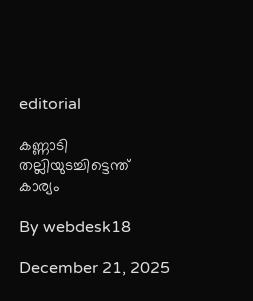editorial

കണ്ണാടി തല്ലിയുടച്ചിട്ടെന്ത് കാര്യം

By webdesk18

December 21, 2025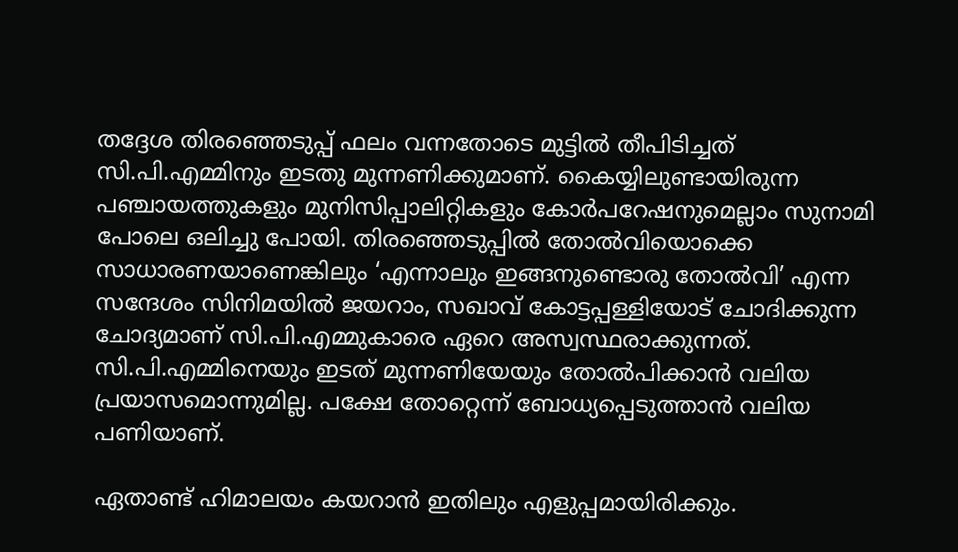തദ്ദേശ തിരഞ്ഞെടുപ്പ് ഫലം വന്നതോടെ മുട്ടില്‍ തീപിടിച്ചത് സി.പി.എമ്മിനും ഇടതു മുന്നണിക്കുമാണ്. കൈയ്യിലുണ്ടായിരുന്ന പഞ്ചായത്തുകളും മുനിസിപ്പാലിറ്റികളും കോര്‍പറേഷനുമെല്ലാം സുനാമി പോലെ ഒലിച്ചു പോയി. തിരഞ്ഞെടുപ്പില്‍ തോല്‍വിയൊക്കെ സാധാരണയാണെങ്കിലും ‘എന്നാലും ഇങ്ങനുണ്ടൊരു തോല്‍വി’ എന്ന സന്ദേശം സിനിമയില്‍ ജയറാം, സഖാവ് കോട്ടപ്പള്ളിയോട് ചോദിക്കുന്ന ചോദ്യമാണ് സി.പി.എമ്മുകാരെ ഏറെ അസ്വസ്ഥരാക്കുന്നത്. സി.പി.എമ്മിനെയും ഇടത് മുന്നണിയേയും തോല്‍പിക്കാന്‍ വലിയ പ്രയാസമൊന്നുമില്ല. പക്ഷേ തോറ്റെന്ന് ബോധ്യപ്പെടുത്താന്‍ വലിയ പണിയാണ്.

ഏതാണ്ട് ഹിമാലയം കയറാന്‍ ഇതിലും എളുപ്പമായിരിക്കും.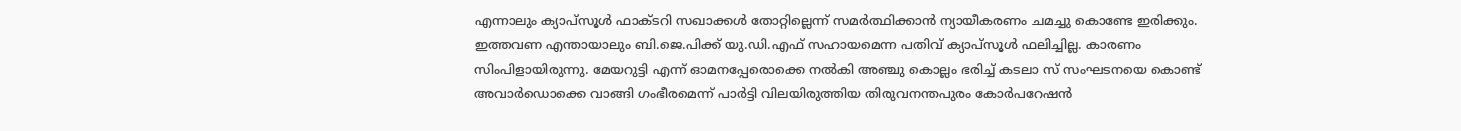എന്നാലും ക്യാപ്സൂള്‍ ഫാക്ടറി സഖാക്കള്‍ തോറ്റില്ലെന്ന് സമര്‍ത്ഥിക്കാന്‍ ന്യായീകരണം ചമച്ചു കൊണ്ടേ ഇരിക്കും. ഇത്തവണ എന്തായാലും ബി.ജെ.പിക്ക് യു.ഡി.എഫ് സഹായമെന്ന പതിവ് ക്യാപ്സൂള്‍ ഫലിച്ചില്ല. കാരണം സിംപിളായിരുന്നു. മേയറുട്ടി എന്ന് ഓമനപ്പേരൊക്കെ നല്‍കി അഞ്ചു കൊല്ലം ഭരിച്ച് കടലാ സ് സംഘടനയെ കൊണ്ട് അവാര്‍ഡൊക്കെ വാങ്ങി ഗംഭീരമെന്ന് പാര്‍ട്ടി വിലയിരുത്തിയ തിരുവനന്തപുരം കോര്‍പറേഷന്‍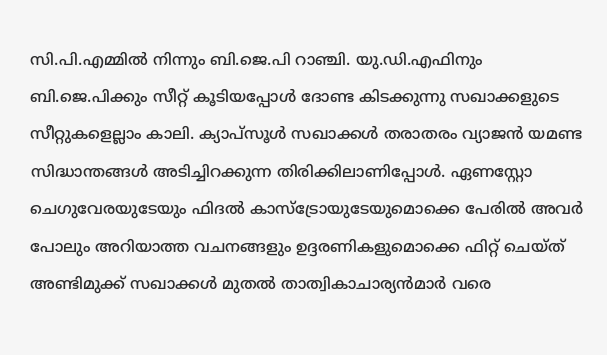സി.പി.എമ്മില്‍ നിന്നും ബി.ജെ.പി റാഞ്ചി. യു.ഡി.എഫിനും ബി.ജെ.പിക്കും സീറ്റ് കൂടിയപ്പോള്‍ ദോണ്ട കിടക്കുന്നു സഖാക്കളുടെ സീറ്റുകളെല്ലാം കാലി. ക്യാപ്സൂള്‍ സഖാക്കള്‍ തരാതരം വ്യാജന്‍ യമണ്ട സിദ്ധാന്തങ്ങള്‍ അടിച്ചിറക്കുന്ന തിരിക്കിലാണിപ്പോള്‍. ഏണസ്റ്റോ ചെഗുവേരയുടേയും ഫിദല്‍ കാസ്‌ട്രോയുടേയുമൊക്കെ പേരില്‍ അവര്‍ പോലും അറിയാത്ത വചനങ്ങളും ഉദ്ദരണികളുമൊക്കെ ഫിറ്റ് ചെയ്ത് അണ്ടിമുക്ക് സഖാക്കള്‍ മുതല്‍ താത്വികാചാര്യന്‍മാര്‍ വരെ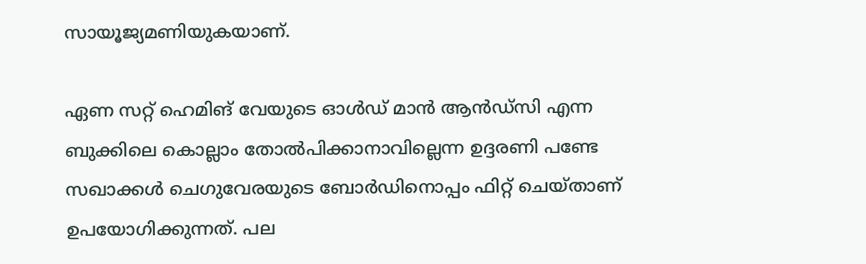സായൂജ്യമണിയുകയാണ്.

ഏണ സറ്റ് ഹെമിങ് വേയുടെ ഓള്‍ഡ് മാന്‍ ആന്‍ഡ്‌സി എന്ന ബുക്കിലെ കൊല്ലാം തോല്‍പിക്കാനാവില്ലെന്ന ഉദ്ദരണി പണ്ടേ സഖാക്കള്‍ ചെഗുവേരയുടെ ബോര്‍ഡിനൊപ്പം ഫിറ്റ് ചെയ്താണ് ഉപയോഗിക്കുന്നത്. പല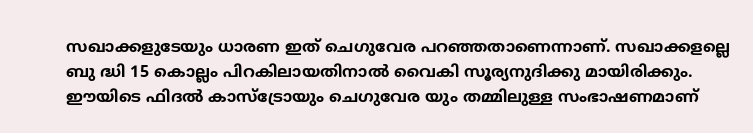സഖാക്കളുടേയും ധാരണ ഇത് ചെഗുവേര പറഞ്ഞതാണെന്നാണ്. സഖാക്കളല്ലെ ബു ദ്ധി 15 കൊല്ലം പിറകിലായതിനാല്‍ വൈകി സൂര്യനുദിക്കു മായിരിക്കും. ഈയിടെ ഫിദല്‍ കാസ്‌ട്രോയും ചെഗുവേര യും തമ്മിലുള്ള സംഭാഷണമാണ്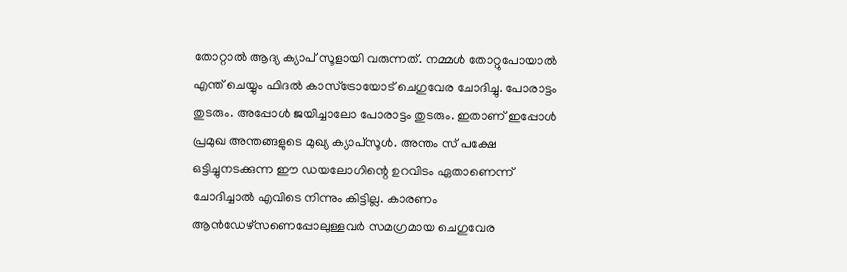തോറ്റാല്‍ ആദ്യ ക്യാപ് സൂളായി വരുന്നത്. നമ്മള്‍ തോറ്റുപോയാല്‍ എന്ത് ചെയ്യും ഫിദല്‍ കാസ്‌ട്രോയോട് ചെഗുവേര ചോദിച്ചു. പോരാട്ടം തുടരും. അപ്പോള്‍ ജയിച്ചാലോ പോരാട്ടം തുടരും. ഇതാണ് ഇപ്പോള്‍ പ്രമുഖ അന്തങ്ങളുടെ മുഖ്യ ക്യാപ്സൂള്‍. അന്തം സ് പക്ഷേ ഒട്ടിച്ചുനടക്കുന്ന ഈ ഡയലോഗിന്റെ ഉറവിടം ഏതാണെന്ന് ചോദിച്ചാല്‍ എവിടെ നിന്നും കിട്ടില്ല. കാരണം ആന്‍ഡേഴ്സണെപ്പോലുള്ളവര്‍ സമഗ്രമായ ചെഗുവേര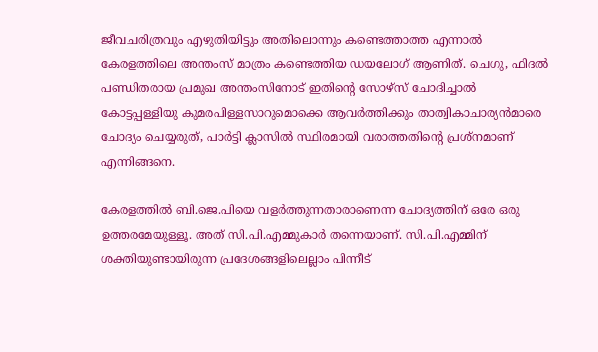ജീവചരിത്രവും എഴുതിയിട്ടും അതിലൊന്നും കണ്ടെത്താത്ത എന്നാല്‍ കേരളത്തിലെ അന്തംസ് മാത്രം കണ്ടെത്തിയ ഡയലോഗ് ആണിത്. ചെഗു, ഫിദല്‍ പണ്ഡിതരായ പ്രമുഖ അന്തംസിനോട് ഇതിന്റെ സോഴ്സ് ചോദിച്ചാല്‍ കോട്ടപ്പള്ളിയു കുമരപിള്ളസാറുമൊക്കെ ആവര്‍ത്തിക്കും താത്വികാചാര്യന്‍മാരെ ചോദ്യം ചെയ്യരുത്, പാര്‍ട്ടി ക്ലാസില്‍ സ്ഥിരമായി വരാത്തതിന്റെ പ്രശ്നമാണ് എന്നിങ്ങനെ.

കേരളത്തില്‍ ബി.ജെ.പിയെ വളര്‍ത്തുന്നതാരാണെന്ന ചോദ്യത്തിന് ഒരേ ഒരു ഉത്തരമേയുള്ളൂ. അത് സി.പി.എമ്മുകാര്‍ തന്നെയാണ്. സി.പി.എമ്മിന് ശക്തിയുണ്ടായിരുന്ന പ്രദേശങ്ങളിലെല്ലാം പിന്നീട്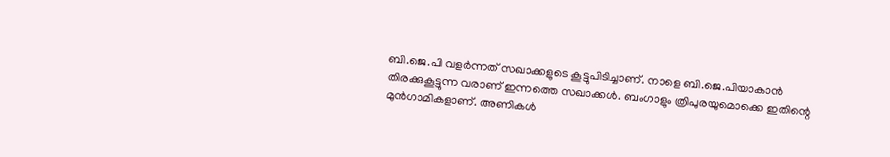ബി.ജെ.പി വളര്‍ന്നത് സഖാക്കളുടെ കൂട്ടുപിടിച്ചാണ്. നാളെ ബി.ജെ.പിയാകാന്‍ തിരക്കുകൂട്ടുന്ന വരാണ് ഇന്നത്തെ സഖാക്കള്‍. ബംഗാളും ത്രിപുരയുമൊക്കെ ഇതിന്റെ മുന്‍ഗാമികളാണ്. അണികള്‍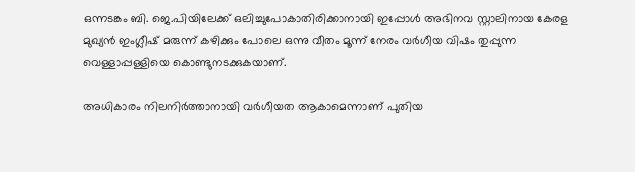ഒന്നടങ്കം ബി. ജെ.പിയിലേക്ക് ഒലിച്ചുപോകാതിരിക്കാനായി ഇപ്പോള്‍ അഭിനവ സ്റ്റാലിനായ കേരള മുഖ്യന്‍ ഇംഗ്ലീഷ് മരുന്ന് കഴിക്കും പോലെ ഒന്നു വീതം മൂന്ന് നേരം വര്‍ഗീയ വിഷം തുപ്പുന്ന വെള്ളാപ്പള്ളിയെ കൊണ്ടുനടക്കുകയാണ്.

അധികാരം നിലനിര്‍ത്താനായി വര്‍ഗീയത ആകാമെന്നാണ് പുതിയ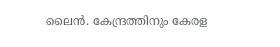ലൈന്‍. കേന്ദ്രത്തിനും കേരള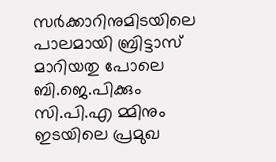സര്‍ക്കാറിനുമിടയിലെ പാലമായി ബ്രിട്ടാസ് മാറിയതു പോലെ ബി.ജെ.പിക്കും സി.പി.എ മ്മിനും ഇടയിലെ പ്രമുഖ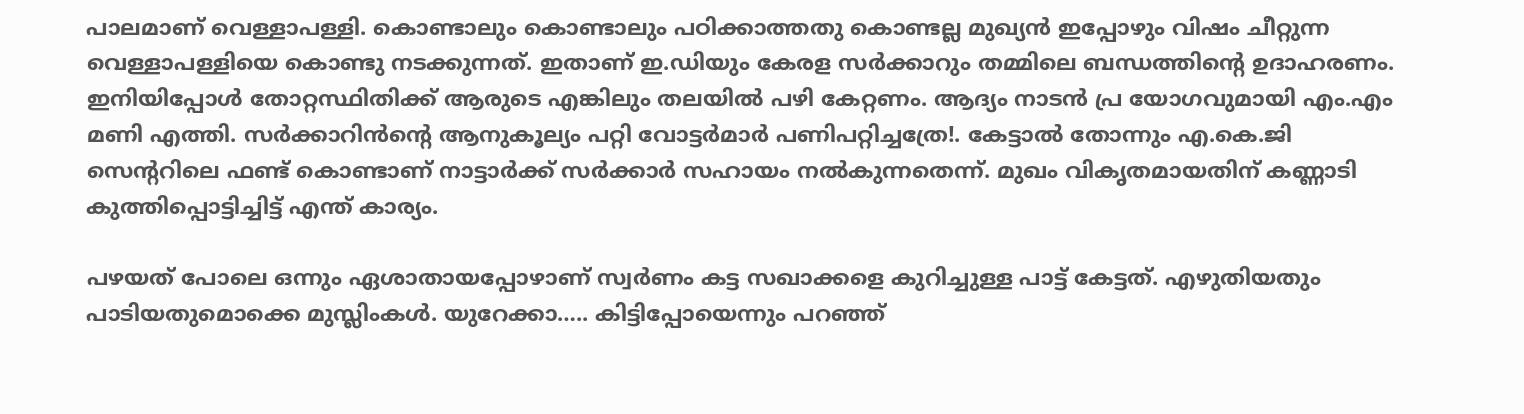പാലമാണ് വെള്ളാപള്ളി. കൊണ്ടാലും കൊണ്ടാലും പഠിക്കാത്തതു കൊണ്ടല്ല മുഖ്യന്‍ ഇപ്പോഴും വിഷം ചീറ്റുന്ന വെള്ളാപള്ളിയെ കൊണ്ടു നടക്കുന്നത്. ഇതാണ് ഇ.ഡിയും കേരള സര്‍ക്കാറും തമ്മിലെ ബന്ധത്തിന്റെ ഉദാഹരണം. ഇനിയിപ്പോള്‍ തോറ്റസ്ഥിതിക്ക് ആരുടെ എങ്കിലും തലയില്‍ പഴി കേറ്റണം. ആദ്യം നാടന്‍ പ്ര യോഗവുമായി എം.എം മണി എത്തി. സര്‍ക്കാറിന്‍ന്റെ ആനുകൂല്യം പറ്റി വോട്ടര്‍മാര്‍ പണിപറ്റിച്ചത്രേ!. കേട്ടാല്‍ തോന്നും എ.കെ.ജി സെന്ററിലെ ഫണ്ട് കൊണ്ടാണ് നാട്ടാര്‍ക്ക് സര്‍ക്കാര്‍ സഹായം നല്‍കുന്നതെന്ന്. മുഖം വികൃതമായതിന് കണ്ണാടി കുത്തിപ്പൊട്ടിച്ചിട്ട് എന്ത് കാര്യം.

പഴയത് പോലെ ഒന്നും ഏശാതായപ്പോഴാണ് സ്വര്‍ണം കട്ട സഖാക്കളെ കുറിച്ചുള്ള പാട്ട് കേട്ടത്. എഴുതിയതും പാടിയതുമൊക്കെ മുസ്ലിംകള്‍. യുറേക്കാ….. കിട്ടിപ്പോയെന്നും പറഞ്ഞ്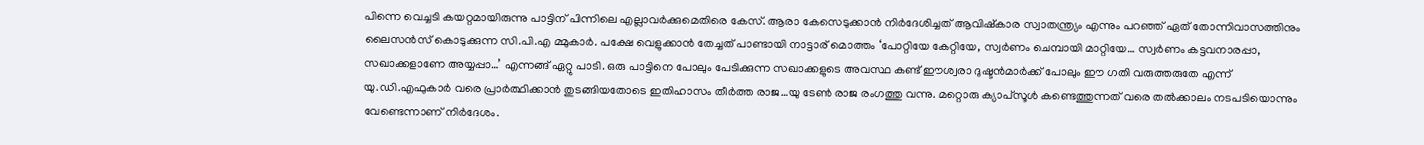പിന്നെ വെച്ചടി കയറ്റമായിരുന്നു പാട്ടിന് പിന്നിലെ എല്ലാവര്‍ക്കുമെതിരെ കേസ്. ആരാ കേസെടുക്കാന്‍ നിര്‍ദേശിച്ചത് ആവിഷ്‌കാര സ്വാതന്ത്ര്യം എന്നും പറഞ്ഞ് ഏത് തോന്നിവാസത്തിനും ലൈസന്‍സ് കൊടുക്കുന്ന സി.പി.എ മ്മുകാര്‍. പക്ഷേ വെളുക്കാന്‍ തേച്ചത് പാണ്ടായി നാട്ടാര് മൊത്തം ‘പോറ്റിയേ കേറ്റിയേ, സ്വര്‍ണം ചെമ്പായി മാറ്റിയേ… സ്വര്‍ണം കട്ടവനാരപ്പാ, സഖാക്കളാണേ അയ്യപ്പാ…’ എന്നങ്ങ് ഏറ്റു പാടി. ഒരു പാട്ടിനെ പോലും പേടിക്കുന്ന സഖാക്കളുടെ അവസ്ഥ കണ്ട് ഈശ്വരാ ദുഷ്ടന്‍മാര്‍ക്ക് പോലും ഈ ഗതി വരുത്തരുതേ എന്ന് യു.ഡി.എഫുകാര്‍ വരെ പ്രാര്‍ത്ഥിക്കാന്‍ തുടങ്ങിയതോടെ ഇതിഹാസം തീര്‍ത്ത രാജ…യു ടേണ്‍ രാജ രംഗത്തു വന്നു. മറ്റൊരു ക്യാപ്സൂള്‍ കണ്ടെത്തുന്നത് വരെ തല്‍ക്കാലം നടപടിയൊന്നും വേണ്ടെന്നാണ് നിര്‍ദേശം.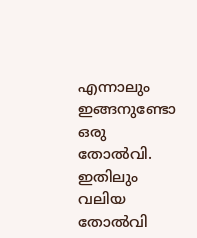എന്നാലും ഇങ്ങനുണ്ടോ ഒരു തോല്‍വി. ഇതിലും വലിയ തോല്‍വി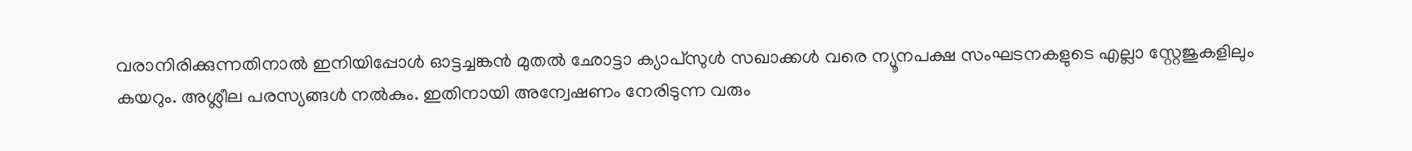വരാനിരിക്കുന്നതിനാല്‍ ഇനിയിപ്പോള്‍ ഓട്ടച്ചങ്കന്‍ മുതല്‍ ഛോട്ടാ ക്യാപ്സുള്‍ സഖാക്കള്‍ വരെ ന്യൂനപക്ഷ സംഘടനകളുടെ എല്ലാ സ്റ്റേജുകളിലും കയറും. അശ്ലീല പരസ്യങ്ങള്‍ നല്‍കും. ഇതിനായി അന്വേഷണം നേരിടുന്ന വരും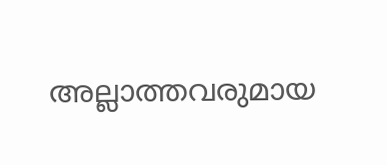അല്ലാത്തവരുമായ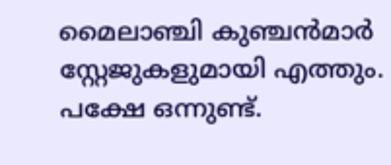മൈലാഞ്ചി കുഞ്ചന്‍മാര്‍ സ്റ്റേജുകളുമായി എത്തും. പക്ഷേ ഒന്നുണ്ട്.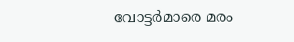വോട്ടര്‍മാരെ മരം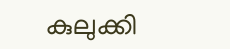കുലുക്കി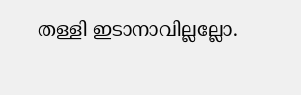തള്ളി ഇടാനാവില്ലല്ലോ.